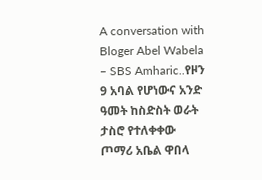A conversation with Bloger Abel Wabela – SBS Amharic..የዞን 9 አባል የሆነውና አንድ ዓመት ከስድስት ወራት ታስሮ የተለቀቀው ጦማሪ አቤል ዋበላ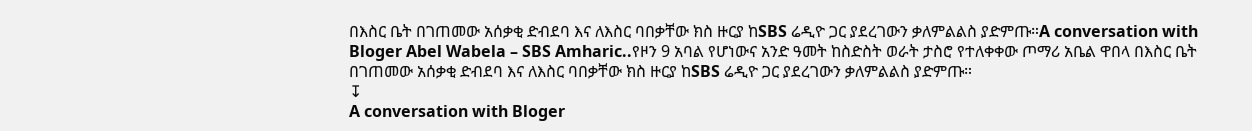በእስር ቤት በገጠመው አሰቃቂ ድብደባ እና ለእስር ባበቃቸው ክስ ዙርያ ከSBS ሬዲዮ ጋር ያደረገውን ቃለምልልስ ያድምጡ።A conversation with Bloger Abel Wabela – SBS Amharic..የዞን 9 አባል የሆነውና አንድ ዓመት ከስድስት ወራት ታስሮ የተለቀቀው ጦማሪ አቤል ዋበላ በእስር ቤት በገጠመው አሰቃቂ ድብደባ እና ለእስር ባበቃቸው ክስ ዙርያ ከSBS ሬዲዮ ጋር ያደረገውን ቃለምልልስ ያድምጡ።
↧
A conversation with Bloger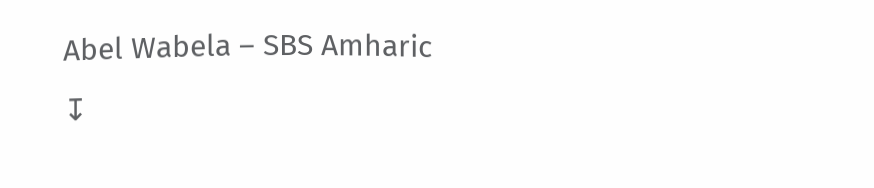Abel Wabela – SBS Amharic
↧